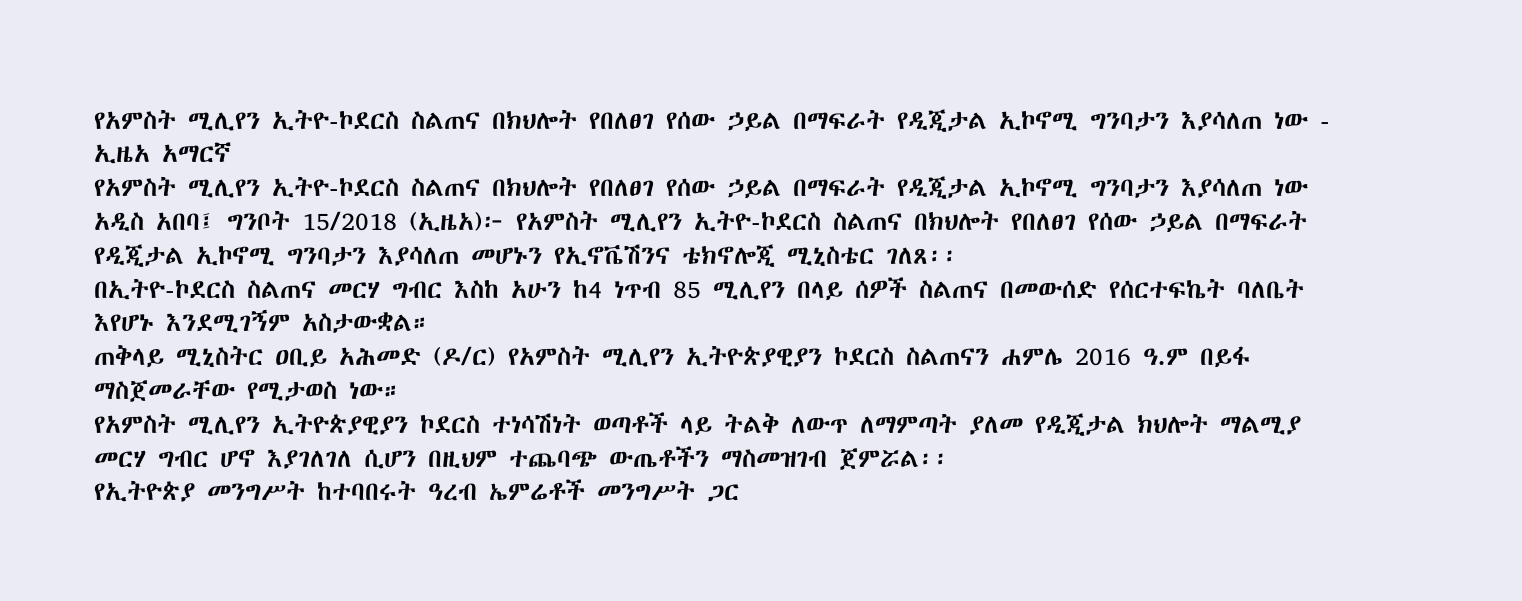የአምስት ሚሊየን ኢትዮ-ኮደርስ ስልጠና በክህሎት የበለፀገ የሰው ኃይል በማፍራት የዲጂታል ኢኮኖሚ ግንባታን እያሳለጠ ነው - ኢዜአ አማርኛ
የአምስት ሚሊየን ኢትዮ-ኮደርስ ስልጠና በክህሎት የበለፀገ የሰው ኃይል በማፍራት የዲጂታል ኢኮኖሚ ግንባታን እያሳለጠ ነው
አዲስ አበባ፤ ግንቦት 15/2018 (ኢዜአ)፦ የአምስት ሚሊየን ኢትዮ-ኮደርስ ስልጠና በክህሎት የበለፀገ የሰው ኃይል በማፍራት የዲጂታል ኢኮኖሚ ግንባታን እያሳለጠ መሆኑን የኢኖቬሽንና ቴክኖሎጂ ሚኒስቴር ገለጸ፡፡
በኢትዮ-ኮደርስ ስልጠና መርሃ ግብር እስከ አሁን ከ4 ነጥብ 85 ሚሊየን በላይ ሰዎች ስልጠና በመውሰድ የሰርተፍኬት ባለቤት እየሆኑ እንደሚገኝም አስታውቋል።
ጠቅላይ ሚኒስትር ዐቢይ አሕመድ (ዶ/ር) የአምስት ሚሊየን ኢትዮጵያዊያን ኮደርስ ስልጠናን ሐምሌ 2016 ዓ.ም በይፋ ማስጀመራቸው የሚታወስ ነው።
የአምስት ሚሊየን ኢትዮጵያዊያን ኮደርስ ተነሳሽነት ወጣቶች ላይ ትልቅ ለውጥ ለማምጣት ያለመ የዲጂታል ክህሎት ማልሚያ መርሃ ግብር ሆኖ እያገለገለ ሲሆን በዚህም ተጨባጭ ውጤቶችን ማስመዝገብ ጀምሯል፡፡
የኢትዮጵያ መንግሥት ከተባበሩት ዓረብ ኤምሬቶች መንግሥት ጋር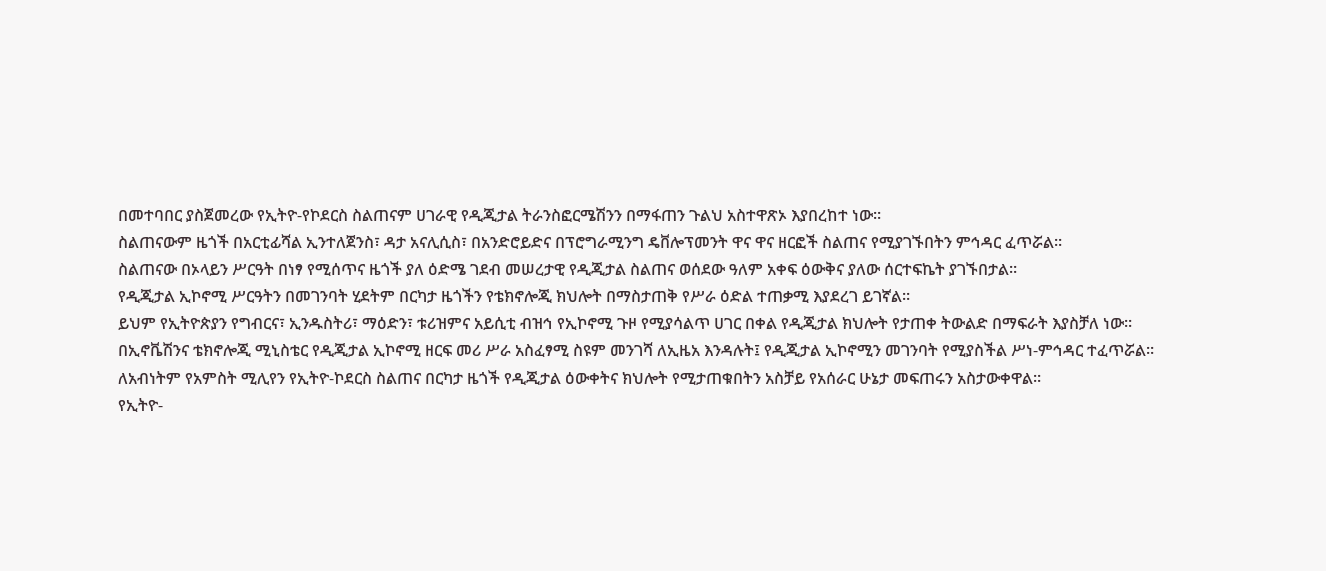በመተባበር ያስጀመረው የኢትዮ-የኮደርስ ስልጠናም ሀገራዊ የዲጂታል ትራንስፎርሜሽንን በማፋጠን ጉልህ አስተዋጽኦ እያበረከተ ነው።
ስልጠናውም ዜጎች በአርቲፊሻል ኢንተለጀንስ፣ ዳታ አናሊሲስ፣ በአንድሮይድና በፕሮግራሚንግ ዴቨሎፕመንት ዋና ዋና ዘርፎች ስልጠና የሚያገኙበትን ምኅዳር ፈጥሯል።
ስልጠናው በኦላይን ሥርዓት በነፃ የሚሰጥና ዜጎች ያለ ዕድሜ ገደብ መሠረታዊ የዲጂታል ስልጠና ወሰደው ዓለም አቀፍ ዕውቅና ያለው ሰርተፍኬት ያገኙበታል።
የዲጂታል ኢኮኖሚ ሥርዓትን በመገንባት ሂደትም በርካታ ዜጎችን የቴክኖሎጂ ክህሎት በማስታጠቅ የሥራ ዕድል ተጠቃሚ እያደረገ ይገኛል።
ይህም የኢትዮጵያን የግብርና፣ ኢንዱስትሪ፣ ማዕድን፣ ቱሪዝምና አይሲቲ ብዝኅ የኢኮኖሚ ጉዞ የሚያሳልጥ ሀገር በቀል የዲጂታል ክህሎት የታጠቀ ትውልድ በማፍራት እያስቻለ ነው።
በኢኖቬሽንና ቴክኖሎጂ ሚኒስቴር የዲጂታል ኢኮኖሚ ዘርፍ መሪ ሥራ አስፈፃሚ ስዩም መንገሻ ለኢዜአ እንዳሉት፤ የዲጂታል ኢኮኖሚን መገንባት የሚያስችል ሥነ-ምኅዳር ተፈጥሯል።
ለአብነትም የአምስት ሚሊየን የኢትዮ-ኮደርስ ስልጠና በርካታ ዜጎች የዲጂታል ዕውቀትና ክህሎት የሚታጠቁበትን አስቻይ የአሰራር ሁኔታ መፍጠሩን አስታውቀዋል።
የኢትዮ-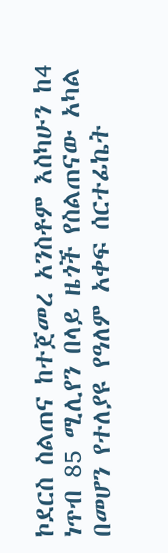ኮደርስ ስልጠና ከተጀመረ አንስቶም እስካሁን ከ4 ነጥብ 85 ሚሊየን በላይ ዜጎች የስልጠናው አካል በመሆን የተለያዩ የዓለም አቀፍ ሰርተፊኬት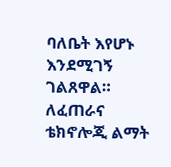ባለቤት እየሆኑ እንደሚገኝ ገልጸዋል።
ለፈጠራና ቴክኖሎጂ ልማት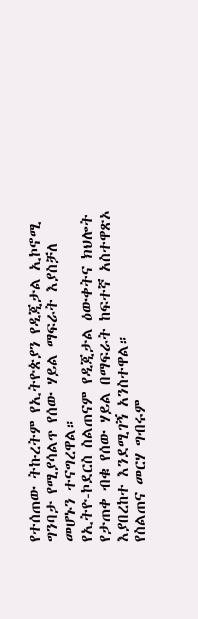የተሰጠው ትኩረትም የኢትዮጵያን የዲጂታል ኢኮኖሚ ግንባታ የሚያሳልጥ የሰው ሃይል ማፍራት እያስቻለ መሆኑን ተናግረዋል።
የኢትዮ-ኮደርስ ስልጠናም የዲጂታል ዕውቀትና ክህሎት የታጠቀ ብቁ የሰው ሃይል በማፍራት ከፍተኛ አስተዋጽኦ እያበረከተ እንደሚገኝ አንስተዋል።
የስልጠና መርሃ ግብሩም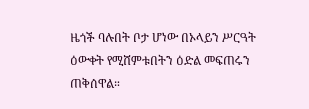ዜጎች ባሉበት ቦታ ሆነው በኦላይን ሥርዓት ዕውቀት የሚሸምቱበትን ዕድል መፍጠሩን ጠቅሰዋል።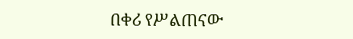በቀሪ የሥልጠናው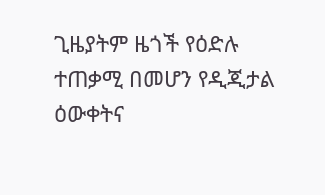ጊዜያትም ዜጎች የዕድሉ ተጠቃሚ በመሆን የዲጂታል ዕውቀትና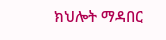ክህሎት ማዳበር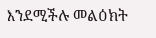እንደሚችሉ መልዕክት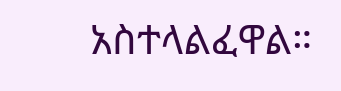አስተላልፈዋል።